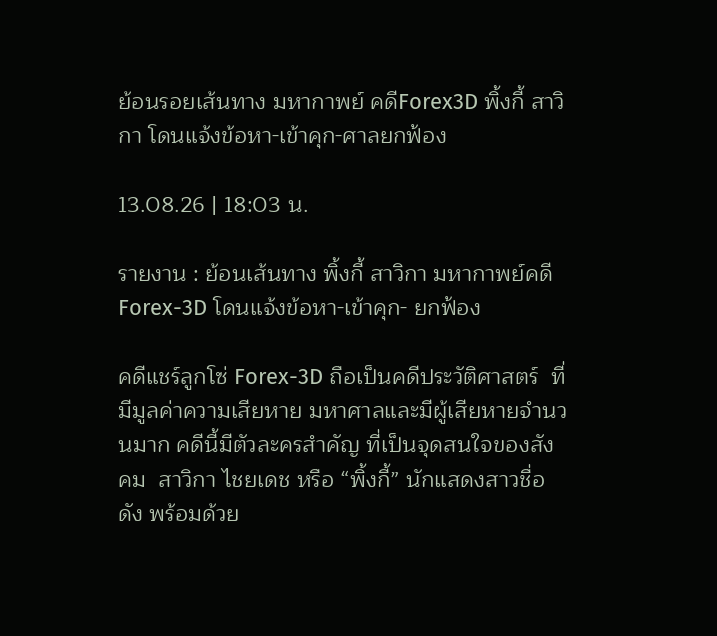ย้อนรอยเส้นทาง มหากาพย์ คดีForex3D พิ้งกี้ สาวิกา โดนแจ้งข้อหา-เข้าคุก-ศาลยกฟ้อง

13.08.26 | 18:03 น.

รายงาน : ย้อนเส้นทาง พิ้งกี้ สาวิกา มหากาพย์คดี Forex-3D โดนแจ้งข้อหา-เข้าคุก- ยกฟ้อง

คดีแชร์ลูกโซ่ Forex-3D ถือเป็นคดีประวัติศาสตร์  ที่มีมูลค่าความเสียหาย มหาศาลและมีผู้เสียหายจำนวนมาก คดีนี้มีตัวละครสำคัญ ที่เป็นจุดสนใจของสังคม  สาวิกา ไชยเดช หรือ “พิ้งกี้” นักแสดงสาวชื่อดัง พร้อมด้วย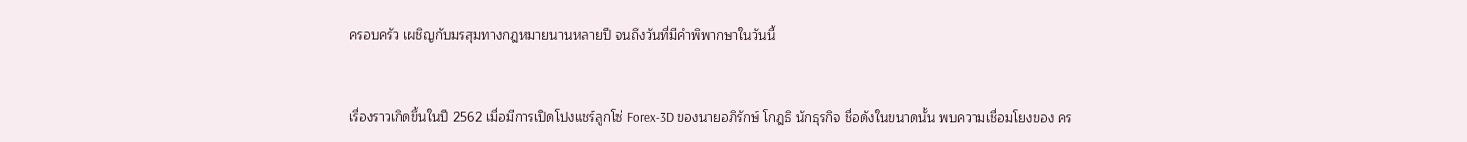ครอบครัว เผชิญกับมรสุมทางกฎหมายนานหลายปี จนถึงวันที่มีคำพิพากษาในวันนี้


เรื่องราวเกิดขึ้นในปี 2562 เมื่อมีการเปิดโปงแชร์ลูกโซ่ Forex-3D ของนายอภิรักษ์ โกฎธิ นักธุรกิจ ชื่อดังในขนาดนั้น พบความเชื่อมโยงของ คร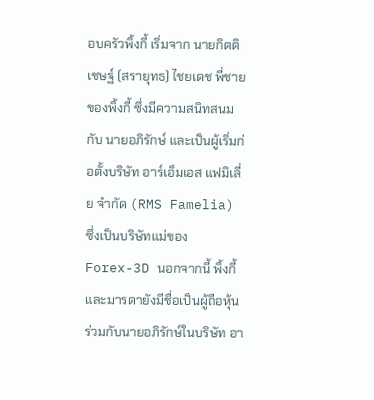อบครัวพิ้งกี้ เริ่มจาก นายกิตติเชษฐ์ (สรายุทธ) ไชยเดช พี่ชายของพิ้งกี้ ซึ่งมีความสนิทสนมกับ นายอภิรักษ์ และเป็นผู้เริ่มก่อตั้งบริษัท อาร์เอ็มเอส แฟมิเลี่ย จำกัด (RMS Famelia) ซึ่งเป็นบริษัทแม่ของ Forex-3D นอกจากนี้ พิ้งกี้และมารดายังมีชื่อเป็นผู้ถือหุ้น ร่วมกับนายอภิรักษ์ในบริษัท อา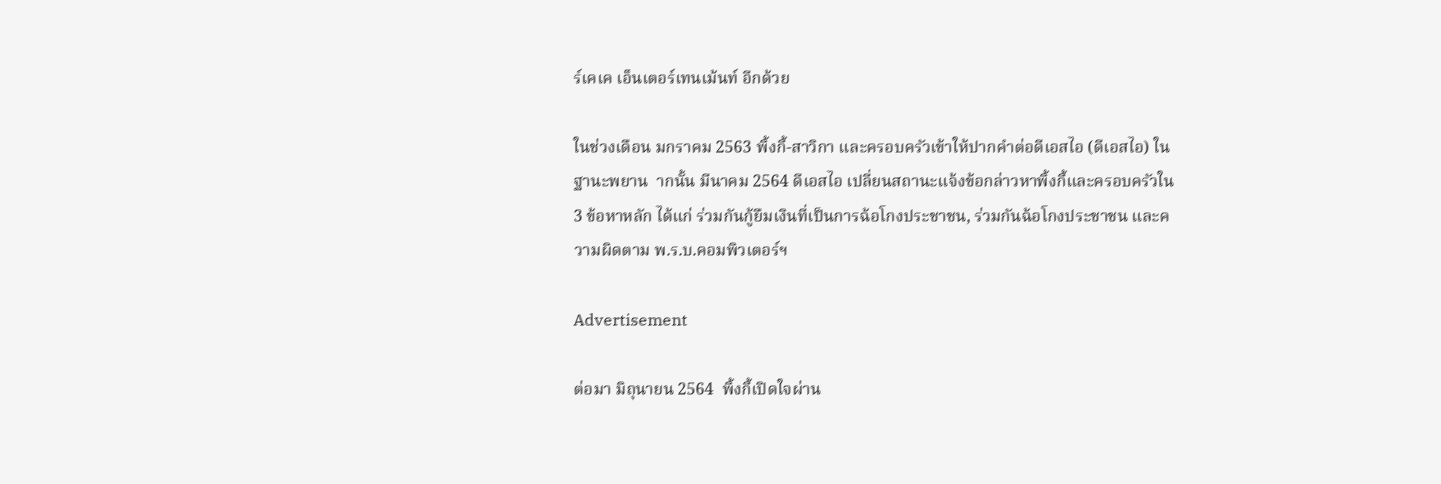ร์เคเค เอ็นเตอร์เทนเม้นท์ อีกด้วย

ในช่วงเดือน มกราคม 2563 พิ้งกี้-สาวิกา และครอบครัวเข้าให้ปากคำต่อดีเอสไอ (ดีเอสไอ) ในฐานะพยาน  ากนั้น มีนาคม 2564 ดีเอสไอ เปลี่ยนสถานะแจ้งข้อกล่าวหาพิ้งกี้และครอบครัวใน 3 ข้อหาหลัก ได้แก่ ร่วมกันกู้ยืมเงินที่เป็นการฉ้อโกงประชาชน, ร่วมกันฉ้อโกงประชาชน และความผิดตาม พ.ร.บ.คอมพิวเตอร์ฯ

Advertisement

ต่อมา มิถุนายน 2564  พิ้งกี้เปิดใจผ่าน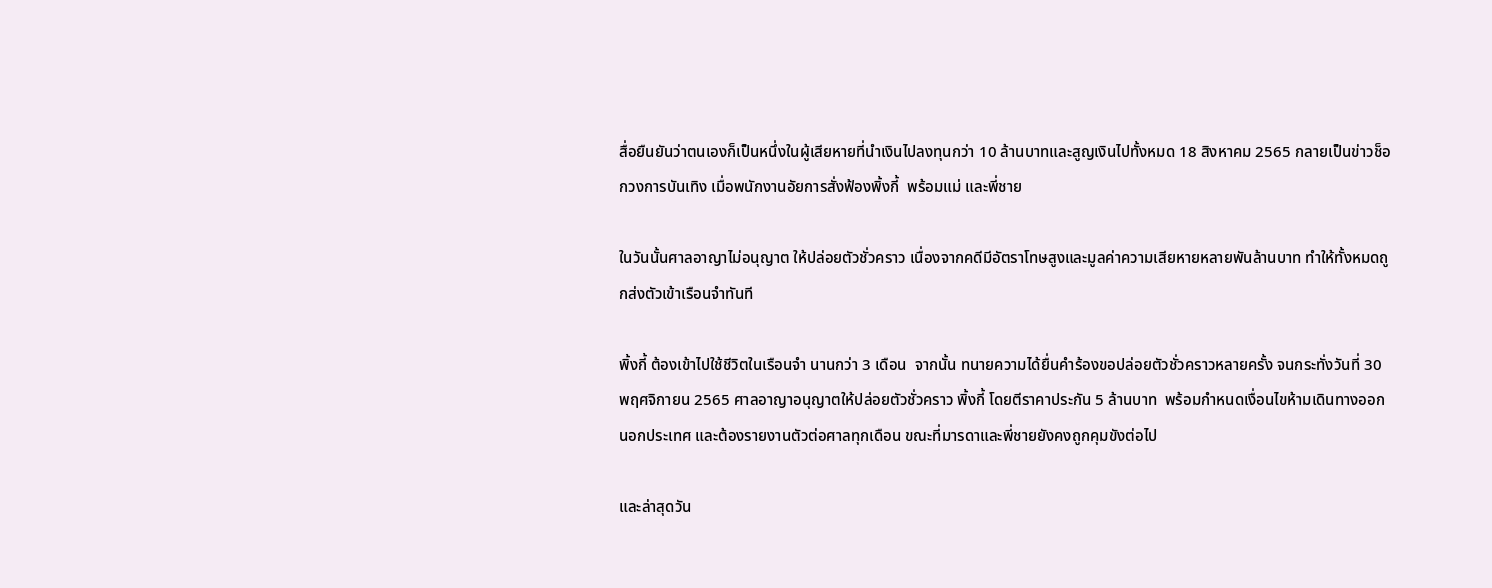สื่อยืนยันว่าตนเองก็เป็นหนึ่งในผู้เสียหายที่นำเงินไปลงทุนกว่า 10 ล้านบาทและสูญเงินไปทั้งหมด 18 สิงหาคม 2565 กลายเป็นข่าวช็อกวงการบันเทิง เมื่อพนักงานอัยการสั่งฟ้องพิ้งกี้  พร้อมแม่ และพี่ชาย

ในวันนั้นศาลอาญาไม่อนุญาต ให้ปล่อยตัวชั่วคราว เนื่องจากคดีมีอัตราโทษสูงและมูลค่าความเสียหายหลายพันล้านบาท ทำให้ทั้งหมดถูกส่งตัวเข้าเรือนจำทันที

พิ้งกี้ ต้องเข้าไปใช้ชีวิตในเรือนจำ นานกว่า 3 เดือน  จากนั้น ทนายความได้ยื่นคำร้องขอปล่อยตัวชั่วคราวหลายครั้ง จนกระทั่งวันที่ 30 พฤศจิกายน 2565 ศาลอาญาอนุญาตให้ปล่อยตัวชั่วคราว พิ้งกี้ โดยตีราคาประกัน 5 ล้านบาท  พร้อมกำหนดเงื่อนไขห้ามเดินทางออกนอกประเทศ และต้องรายงานตัวต่อศาลทุกเดือน ขณะที่มารดาและพี่ชายยังคงถูกคุมขังต่อไป

และล่าสุดวัน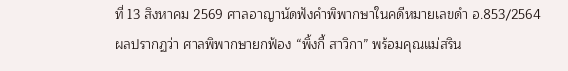ที่ 13 สิงหาคม 2569 ศาลอาญานัดฟังคำพิพากษาในคดีหมายเลขดำ อ.853/2564
ผลปรากฏว่า ศาลพิพากษายกฟ้อง “พิ้งกี้ สาวิกา” พร้อมคุณแม่สริน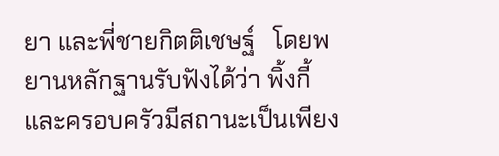ยา และพี่ชายกิตติเชษฐ์   โดยพยานหลักฐานรับฟังได้ว่า พิ้งกี้และครอบครัวมีสถานะเป็นเพียง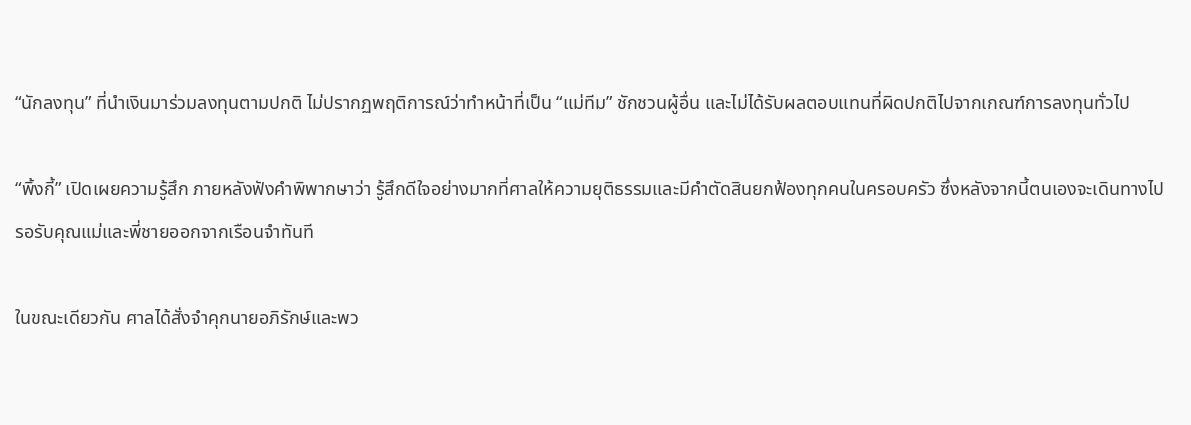“นักลงทุน” ที่นำเงินมาร่วมลงทุนตามปกติ ไม่ปรากฏพฤติการณ์ว่าทำหน้าที่เป็น “แม่ทีม” ชักชวนผู้อื่น และไม่ได้รับผลตอบแทนที่ผิดปกติไปจากเกณฑ์การลงทุนทั่วไป

“พิ้งกี้” เปิดเผยความรู้สึก ภายหลังฟังคำพิพากษาว่า รู้สึกดีใจอย่างมากที่ศาลให้ความยุติธรรมและมีคำตัดสินยกฟ้องทุกคนในครอบครัว ซึ่งหลังจากนี้ตนเองจะเดินทางไปรอรับคุณแม่และพี่ชายออกจากเรือนจำทันที

ในขณะเดียวกัน ศาลได้สั่งจำคุกนายอภิรักษ์และพว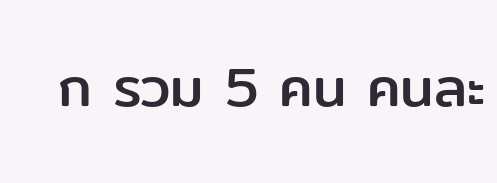ก รวม 5 คน คนละ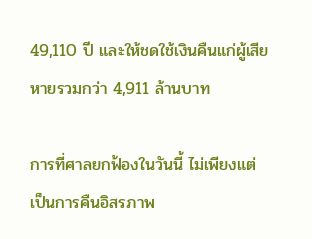49,110 ปี และให้ชดใช้เงินคืนแก่ผู้เสียหายรวมกว่า 4,911 ล้านบาท

การที่ศาลยกฟ้องในวันนี้ ไม่เพียงแต่เป็นการคืนอิสรภาพ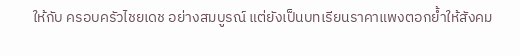ให้กับ ครอบครัวไชยเดช อย่างสมบูรณ์ แต่ยังเป็นบทเรียนราคาแพงตอกย้ำให้สังคม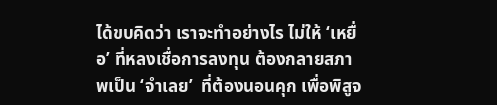ได้ขบคิดว่า เราจะทำอย่างไร ไม่ให้ ‘เหยื่อ’ ที่หลงเชื่อการลงทุน ต้องกลายสภาพเป็น ‘จำเลย’  ที่ต้องนอนคุก เพื่อพิสูจ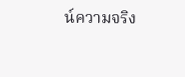น์ความจริง